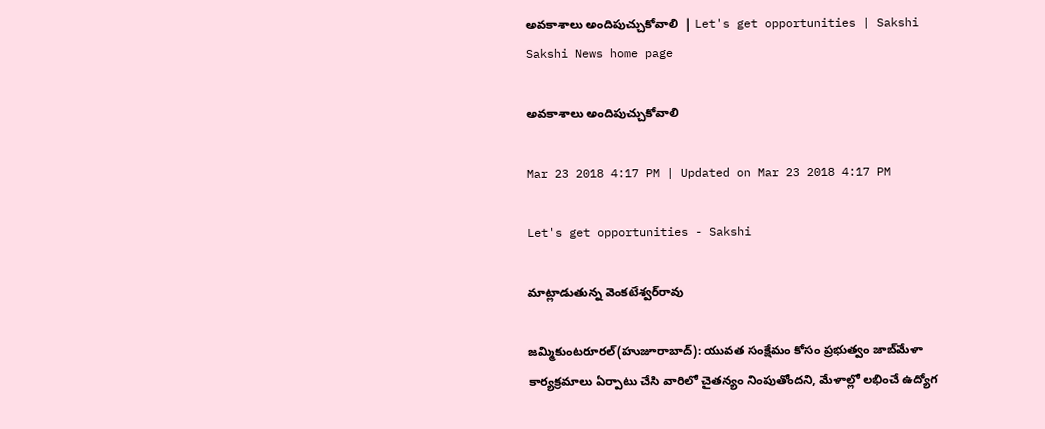అవకాశాలు అందిపుచ్చుకోవాలి  | Let's get opportunities | Sakshi
Sakshi News home page

అవకాశాలు అందిపుచ్చుకోవాలి

Mar 23 2018 4:17 PM | Updated on Mar 23 2018 4:17 PM

Let's get opportunities - Sakshi

మాట్లాడుతున్న వెంకటేశ్వర్‌రావు

జమ్మికుంటరూరల్‌(హుజూరాబాద్‌): యువత సంక్షేమం కోసం ప్రభుత్వం జాబ్‌మేళా కార్యక్రమాలు ఏర్పాటు చేసి వారిలో చైతన్యం నింపుతోందని, మేళాల్లో లభించే ఉద్యోగ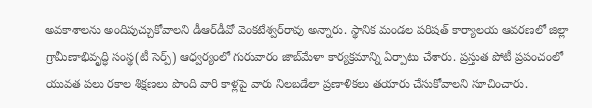అవకాశాలను అందిపుచ్చుకోవాలని డీఆర్‌డీవో వెంకటేశ్వర్‌రావు అన్నారు. స్థానిక మండల పరిషత్‌ కార్యాలయ ఆవరణలో జిల్లా గ్రామీణాభివృద్ధి సంస్థ(టీ సెర్ప్‌) ఆధ్వర్యంలో గురువారం జాబ్‌మేళా కార్యక్రమాన్ని ఏర్పాటు చేశారు. ప్రస్తుత పోటీ ప్రపంచంలో యువత పలు రకాల శిక్షణలు పొంది వారి కాళ్లపై వారు నిలబడేలా ప్రణాళికలు తయారు చేసుకోవాలని సూచించారు.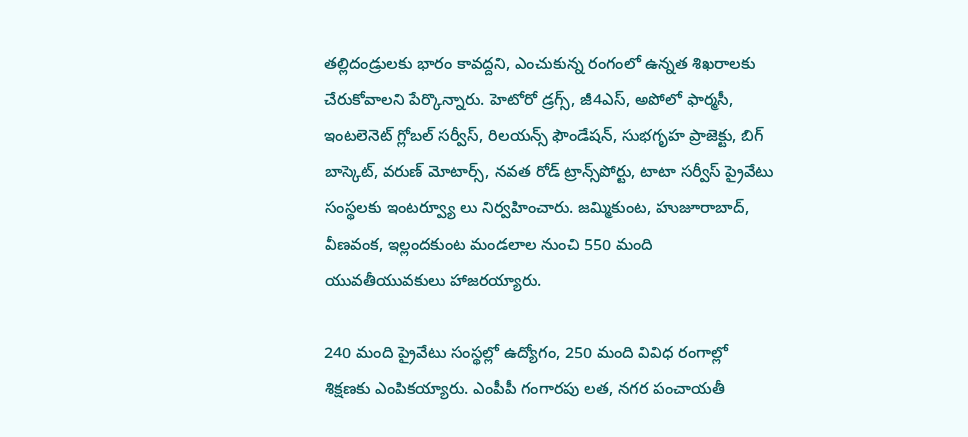తల్లిదండ్రులకు భారం కావద్దని, ఎంచుకున్న రంగంలో ఉన్నత శిఖరాలకు చేరుకోవాలని పేర్కొన్నారు. హెటోరో డ్రగ్స్, జీ4ఎస్, అపోలో ఫార్మసీ, ఇంటలెనెట్‌ గ్లోబల్‌ సర్వీస్, రిలయన్స్‌ ఫౌండేషన్, సుభగృహ ప్రాజెక్టు, బిగ్‌ బాస్కెట్, వరుణ్‌ మోటార్స్, నవత రోడ్‌ ట్రాన్స్‌పోర్టు, టాటా సర్వీస్‌ ప్రైవేటు సంస్థలకు ఇంటర్వ్యూ లు నిర్వహించారు. జమ్మికుంట, హుజూరాబాద్, వీణవంక, ఇల్లందకుంట మండలాల నుంచి 550 మంది యువతీయువకులు హాజరయ్యారు.

240 మంది ప్రైవేటు సంస్థల్లో ఉద్యోగం, 250 మంది వివిధ రంగాల్లో శిక్షణకు ఎంపికయ్యారు. ఎంపీపీ గంగారపు లత, నగర పంచాయతీ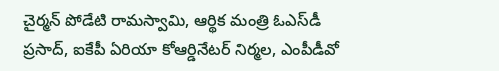చైర్మన్‌ పోడేటి రామస్వామి, ఆర్థిక మంత్రి ఓఎస్‌డీ ప్రసాద్, ఐకేపీ ఏరియా కోఆర్డినేటర్‌ నిర్మల, ఎంపీడీవో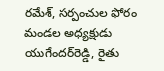రమేశ్, సర్పంచుల ఫోరం మండల అధ్యక్షుడు యుగేందర్‌రెడ్డి, రైతు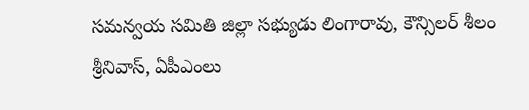సమన్వయ సమితి జిల్లా సభ్యుడు లింగారావు, కౌన్సిలర్‌ శీలం శ్రీనివాస్, ఏపీఎంలు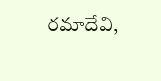రమాదేవి,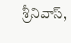శ్రీనివాస్,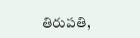తిరుపతి,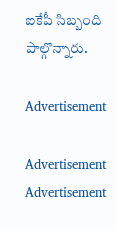ఐకేపీ సిబ్బంది పాల్గొన్నారు.

Advertisement

Advertisement
Advertisement